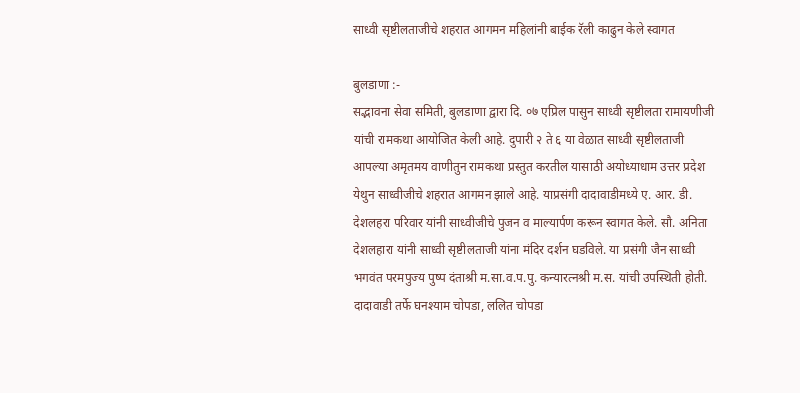साध्वी सृष्टीलताजीचे शहरात आगमन महिलांनी बाईक रॅली काढुन केले स्वागत

बुलडाणा :-
सद्भावना सेवा समिती, बुलडाणा द्वारा दि. ०७ एप्रिल पासुन साध्वी सृष्टीलता रामायणीजी यांची रामकथा आयोजित केली आहे. दुपारी २ ते ६ या वेळात साध्वी सृष्टीलताजी आपल्या अमृतमय वाणीतुन रामकथा प्रस्तुत करतील यासाठी अयोध्याधाम उत्तर प्रदेश येथुन साध्वीजीचे शहरात आगमन झाले आहे. याप्रसंगी दादावाडीमध्ये ए. आर. डी. देशलहरा परिवार यांनी साध्वीजीचे पुजन व माल्यार्पण करून स्वागत केले. सौ. अनिता देशलहारा यांनी साध्वी सृष्टीलताजी यांना मंदिर दर्शन घडविले. या प्रसंगी जैन साध्वी भगवंत परमपुज्य पुष्प दंताश्री म.सा.व.प.पु. कन्यारत्नश्री म.स. यांची उपस्थिती होती.
दादावाडी तर्फे घनश्याम चोपडा, ललित चोपडा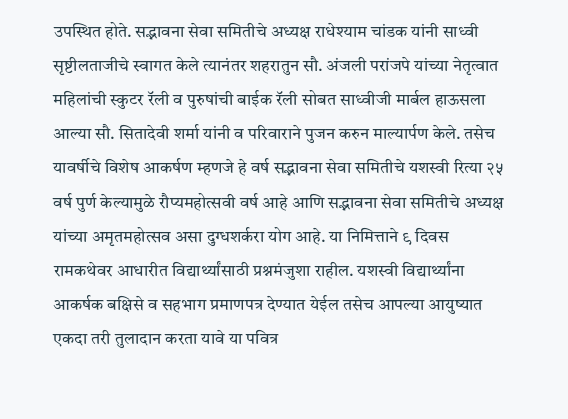उपस्थित होते. सद्भावना सेवा समितीचे अध्यक्ष राधेश्याम चांडक यांनी साध्वी सृष्टीलताजीचे स्वागत केले त्यानंतर शहरातुन सौ. अंजली परांजपे यांच्या नेतृत्वात महिलांची स्कुटर रॅली व पुरुषांची बाईक रॅली सोबत साध्वीजी मार्बल हाऊसला आल्या सौ. सितादेवी शर्मा यांनी व परिवाराने पुजन करुन माल्यार्पण केले. तसेच यावर्षीचे विशेष आकर्षण म्हणजे हे वर्ष सद्भावना सेवा समितीचे यशस्वी रित्या २५ वर्ष पुर्ण केल्यामुळे रौप्यमहोत्सवी वर्ष आहे आणि सद्भावना सेवा समितीचे अध्यक्ष यांच्या अमृतमहोत्सव असा दुग्धशर्करा योग आहे. या निमित्ताने ९ दिवस रामकथेवर आधारीत विद्यार्थ्यांसाठी प्रश्नमंजुशा राहील. यशस्वी विद्यार्थ्यांना आकर्षक बक्षिसे व सहभाग प्रमाणपत्र देण्यात येईल तसेच आपल्या आयुष्यात एकदा तरी तुलादान करता यावे या पवित्र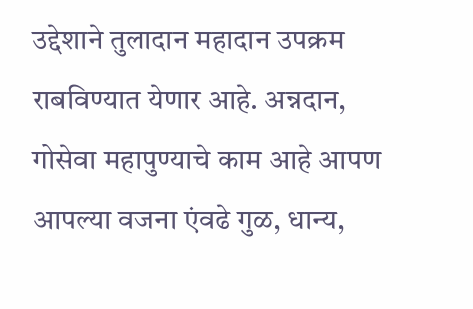उद्देशाने तुलादान महादान उपक्रम राबविण्यात येणार आहे. अन्नदान, गोसेवा महापुण्याचे काम आहे आपण आपल्या वजना एंवढे गुळ, धान्य,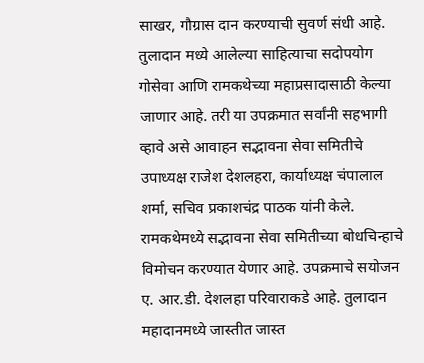साखर, गौग्रास दान करण्याची सुवर्ण संधी आहे. तुलादान मध्ये आलेल्या साहित्याचा सदोपयोग गोसेवा आणि रामकथेच्या महाप्रसादासाठी केल्या जाणार आहे. तरी या उपक्रमात सर्वांनी सहभागी व्हावे असे आवाहन सद्भावना सेवा समितीचे उपाध्यक्ष राजेश देशलहरा, कार्याध्यक्ष चंपालाल शर्मा, सचिव प्रकाशचंद्र पाठक यांनी केले. रामकथेमध्ये सद्भावना सेवा समितीच्या बोधचिन्हाचे विमोचन करण्यात येणार आहे. उपक्रमाचे सयोजन ए. आर.डी. देशलहा परिवाराकडे आहे. तुलादान महादानमध्ये जास्तीत जास्त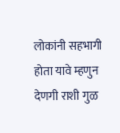लोकांनी सहभागी होता यावे म्हणुन देणगी राशी गुळ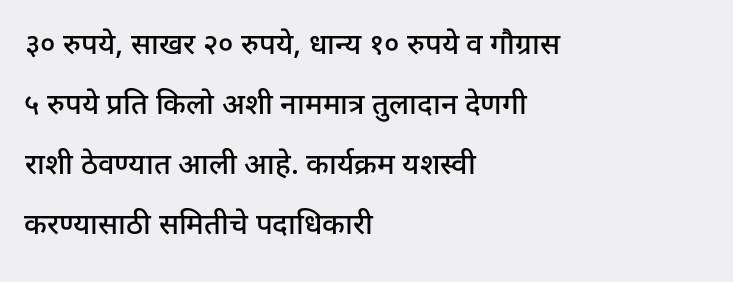३० रुपये, साखर २० रुपये, धान्य १० रुपये व गौग्रास ५ रुपये प्रति किलो अशी नाममात्र तुलादान देणगी राशी ठेवण्यात आली आहे. कार्यक्रम यशस्वी करण्यासाठी समितीचे पदाधिकारी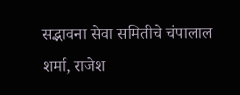सद्भावना सेवा समितीचे चंपालाल शर्मा, राजेश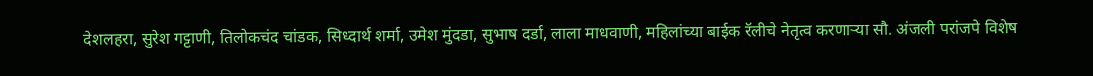देशलहरा, सुरेश गट्टाणी, तिलोकचंद चांडक, सिध्दार्थ शर्मा, उमेश मुंदडा, सुभाष दर्डा, लाला माधवाणी, महिलांच्या बाईक रॅलीचे नेतृत्व करणाऱ्या सौ. अंजली परांजपे विशेष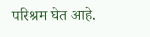परिश्रम घेत आहे.